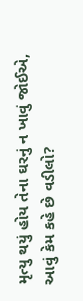મૃત્યુ થયું હોય તેના ઘરનું ન ખાવું જોઈએ, આવું કેમ કહે છે વડીલો?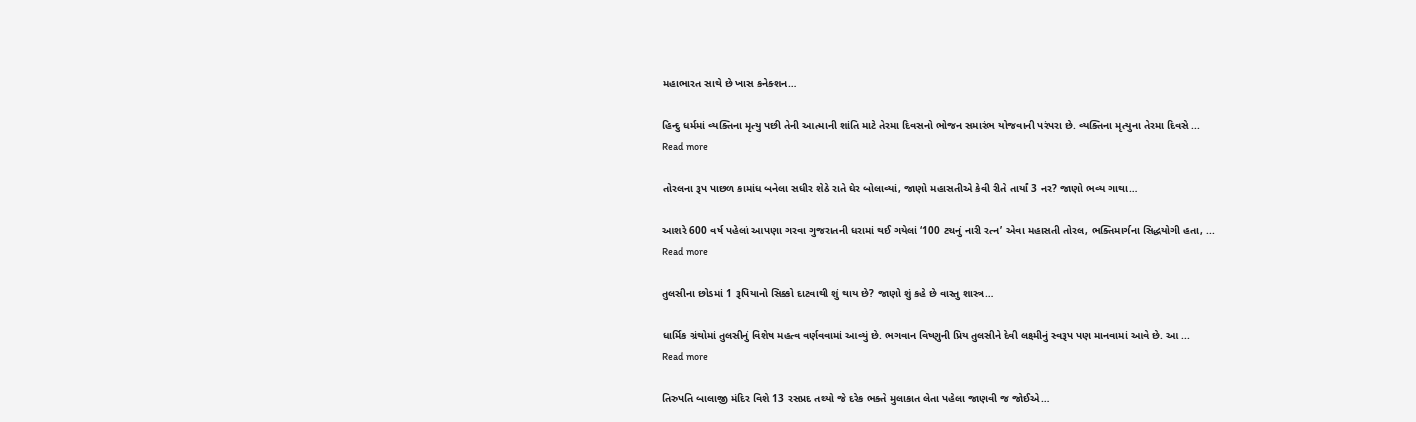મહાભારત સાથે છે ખાસ કનેક્શન…

હિન્દુ ધર્મમાં વ્યક્તિના મૃત્યુ પછી તેની આત્માની શાંતિ માટે તેરમા દિવસનો ભોજન સમારંભ યોજવાની પરંપરા છે. વ્યક્તિના મૃત્યુના તેરમા દિવસે ...
Read more

તોરલના રૂપ પાછળ કામાંધ બનેલા સધીર શેઠે રાતે ઘેર બોલાવ્યાં, જાણો મહાસતીએ કેવી રીતે તાર્યાં 3 નર? જાણો ભવ્ય ગાથા…

આશરે 600 વર્ષ પહેલાં આપણા ગરવા ગુજરાતની ધરામાં થઈ ગયેલાં ‘100 ટચનું નારી રત્ન’ એવા મહાસતી તોરલ, ભક્તિમાર્ગના સિદ્ધયોગી હતા, ...
Read more

તુલસીના છોડમાં 1 રૂપિયાનો સિક્કો દાટવાથી શું થાય છે? જાણો શું કહે છે વાસ્તુ શાસ્ત્ર…

ધાર્મિક ગ્રંથોમાં તુલસીનું વિશેષ મહત્વ વર્ણવવામાં આવ્યું છે. ભગવાન વિષ્ણુની પ્રિય તુલસીને દેવી લક્ષ્‍મીનું સ્વરૂપ પણ માનવામાં આવે છે. આ ...
Read more

તિરુપતિ બાલાજી મંદિર વિશે 13 રસપ્રદ તથ્યો જે દરેક ભક્તે મુલાકાત લેતા પહેલા જાણવી જ જોઈએ…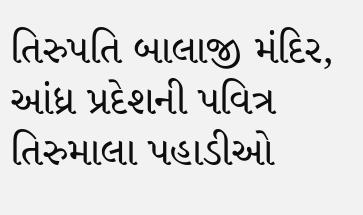તિરુપતિ બાલાજી મંદિર, આંધ્ર પ્રદેશની પવિત્ર તિરુમાલા પહાડીઓ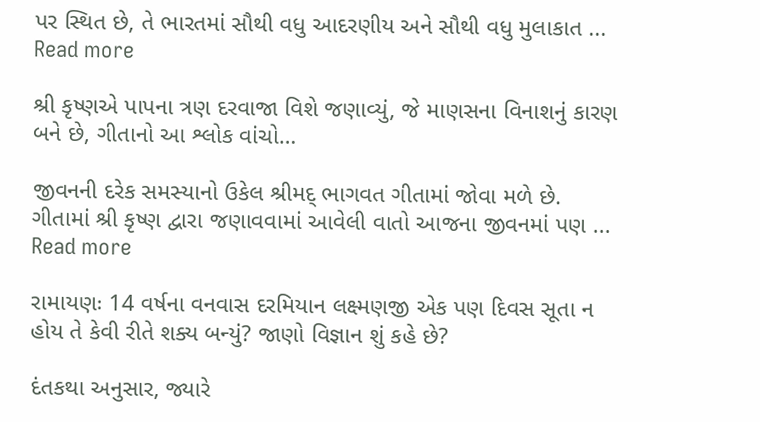પર સ્થિત છે, તે ભારતમાં સૌથી વધુ આદરણીય અને સૌથી વધુ મુલાકાત ...
Read more

શ્રી કૃષ્ણએ પાપના ત્રણ દરવાજા વિશે જણાવ્યું, જે માણસના વિનાશનું કારણ બને છે, ગીતાનો આ શ્લોક વાંચો…

જીવનની દરેક સમસ્યાનો ઉકેલ શ્રીમદ્ ભાગવત ગીતામાં જોવા મળે છે. ગીતામાં શ્રી કૃષ્ણ દ્વારા જણાવવામાં આવેલી વાતો આજના જીવનમાં પણ ...
Read more

રામાયણઃ 14 વર્ષના વનવાસ દરમિયાન લક્ષ્મણજી એક પણ દિવસ સૂતા ન હોય તે કેવી રીતે શક્ય બન્યું? જાણો વિજ્ઞાન શું કહે છે?

દંતકથા અનુસાર, જ્યારે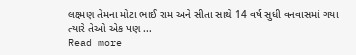લક્ષ્મણ તેમના મોટા ભાઈ રામ અને સીતા સાથે 14 વર્ષ સુધી વનવાસમાં ગયા ત્યારે તેઓ એક પણ ...
Read more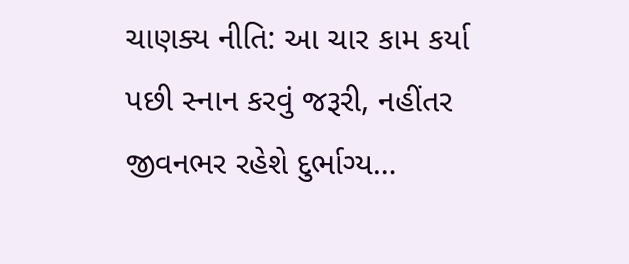ચાણક્ય નીતિ: આ ચાર કામ કર્યા પછી સ્નાન કરવું જરૂરી, નહીંતર જીવનભર રહેશે દુર્ભાગ્ય…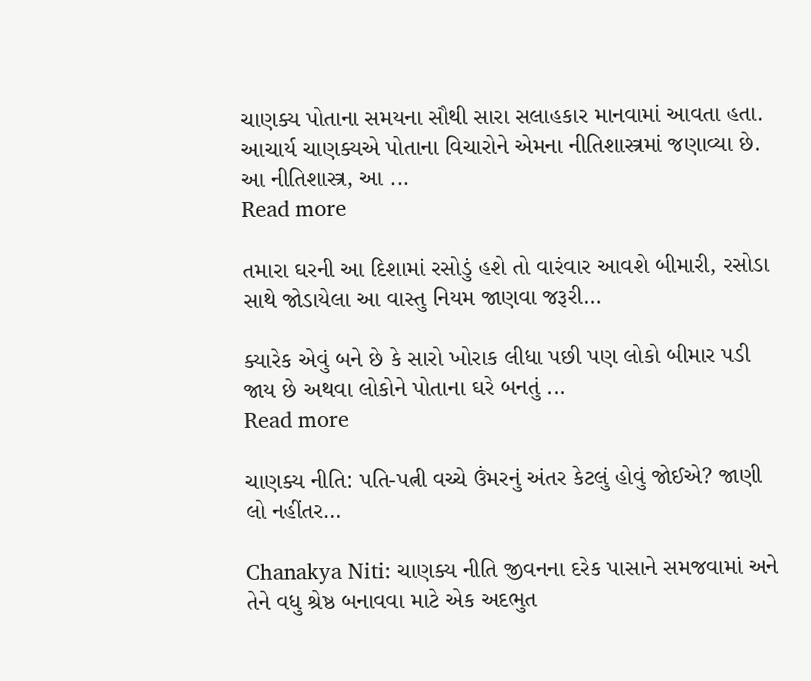ચાણક્ય પોતાના સમયના સૌથી સારા સલાહકાર માનવામાં આવતા હતા. આચાર્ય ચાણક્યએ પોતાના વિચારોને એમના નીતિશાસ્ત્રમાં જણાવ્યા છે. આ નીતિશાસ્ત્ર, આ ...
Read more

તમારા ઘરની આ દિશામાં રસોડું હશે તો વારંવાર આવશે બીમારી, રસોડા સાથે જોડાયેલા આ વાસ્તુ નિયમ જાણવા જરૂરી…

ક્યારેક એવું બને છે કે સારો ખોરાક લીધા પછી પણ લોકો બીમાર પડી જાય છે અથવા લોકોને પોતાના ઘરે બનતું ...
Read more

ચાણક્ય નીતિ: પતિ-પત્ની વચ્ચે ઉંમરનું અંતર કેટલું હોવું જોઈએ? જાણી લો નહીંતર…

Chanakya Niti: ચાણક્ય નીતિ જીવનના દરેક પાસાને સમજવામાં અને તેને વધુ શ્રેષ્ઠ બનાવવા માટે એક અદભુત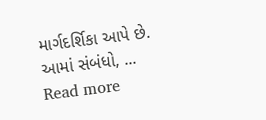માર્ગદર્શિકા આપે છે. આમાં સંબંધો, ...
Read more